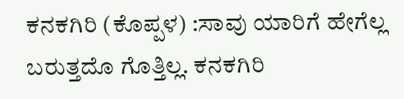ಕನಕಗಿರಿ (ಕೊಪ್ಪಳ) :ಸಾವು ಯಾರಿಗೆ ಹೇಗೆಲ್ಲ ಬರುತ್ತದೊ ಗೊತ್ತಿಲ್ಲ. ಕನಕಗಿರಿ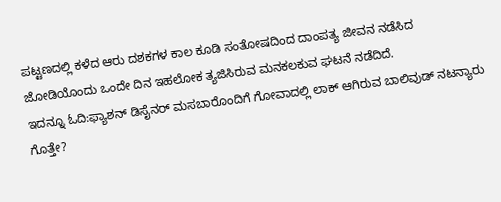ಪಟ್ಟಣದಲ್ಲಿ ಕಳೆದ ಆರು ದಶಕಗಳ ಕಾಲ ಕೂಡಿ ಸಂತೋಷದಿಂದ ದಾಂಪತ್ಯ ಜೀವನ ನಡೆಸಿದ ಜೋಡಿಯೊಂದು ಒಂದೇ ದಿನ ಇಹಲೋಕ ತ್ಯಜಿಸಿರುವ ಮನಕಲಕುವ ಘಟನೆ ನಡೆದಿದೆ.
ಇದನ್ನೂ ಓದಿ:ಫ್ಯಾಶನ್ ಡಿಸೈನರ್ ಮಸಬಾರೊಂದಿಗೆ ಗೋವಾದಲ್ಲಿ ಲಾಕ್ ಆಗಿರುವ ಬಾಲಿವುಡ್ ನಟನ್ಯಾರು ಗೊತ್ತೇ?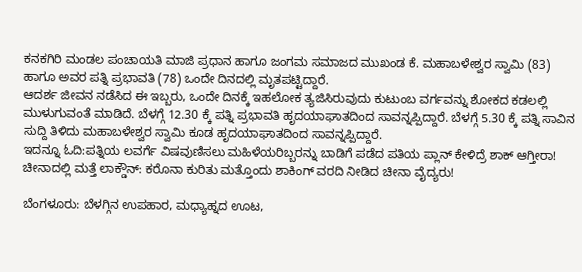ಕನಕಗಿರಿ ಮಂಡಲ ಪಂಚಾಯತಿ ಮಾಜಿ ಪ್ರಧಾನ ಹಾಗೂ ಜಂಗಮ ಸಮಾಜದ ಮುಖಂಡ ಕೆ. ಮಹಾಬಳೇಶ್ವರ ಸ್ವಾಮಿ (83) ಹಾಗೂ ಅವರ ಪತ್ನಿ ಪ್ರಭಾವತಿ (78) ಒಂದೇ ದಿನದಲ್ಲಿ ಮೃತಪಟ್ಟಿದ್ದಾರೆ.
ಆದರ್ಶ ಜೀವನ ನಡೆಸಿದ ಈ ಇಬ್ಬರು, ಒಂದೇ ದಿನಕ್ಕೆ ಇಹಲೋಕ ತ್ಯಜಿಸಿರುವುದು ಕುಟುಂಬ ವರ್ಗವನ್ನು ಶೋಕದ ಕಡಲಲ್ಲಿ ಮುಳುಗುವಂತೆ ಮಾಡಿದೆ. ಬೆಳಗ್ಗೆ 12.30 ಕ್ಕೆ ಪತ್ನಿ ಪ್ರಭಾವತಿ ಹೃದಯಾಘಾತದಿಂದ ಸಾವನ್ನಪ್ಪಿದ್ದಾರೆ. ಬೆಳಗ್ಗೆ 5.30 ಕ್ಕೆ ಪತ್ನಿ ಸಾವಿನ ಸುದ್ದಿ ತಿಳಿದು ಮಹಾಬಳೇಶ್ವರ ಸ್ವಾಮಿ ಕೂಡ ಹೃದಯಾಘಾತದಿಂದ ಸಾವನ್ನಪ್ಪಿದ್ದಾರೆ.
ಇದನ್ನೂ ಓದಿ:ಪತ್ನಿಯ ಲವರ್ಗೆ ವಿಷವುಣಿಸಲು ಮಹಿಳೆಯರಿಬ್ಬರನ್ನು ಬಾಡಿಗೆ ಪಡೆದ ಪತಿಯ ಪ್ಲಾನ್ ಕೇಳಿದ್ರೆ ಶಾಕ್ ಆಗ್ತೀರಾ!
ಚೀನಾದಲ್ಲಿ ಮತ್ತೆ ಲಾಕ್ಡೌನ್: ಕರೊನಾ ಕುರಿತು ಮತ್ತೊಂದು ಶಾಕಿಂಗ್ ವರದಿ ನೀಡಿದ ಚೀನಾ ವೈದ್ಯರು!

ಬೆಂಗಳೂರು: ಬೆಳಗ್ಗಿನ ಉಪಹಾರ, ಮಧ್ಯಾಹ್ನದ ಊಟ,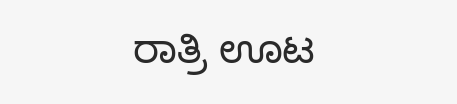ರಾತ್ರಿ ಊಟ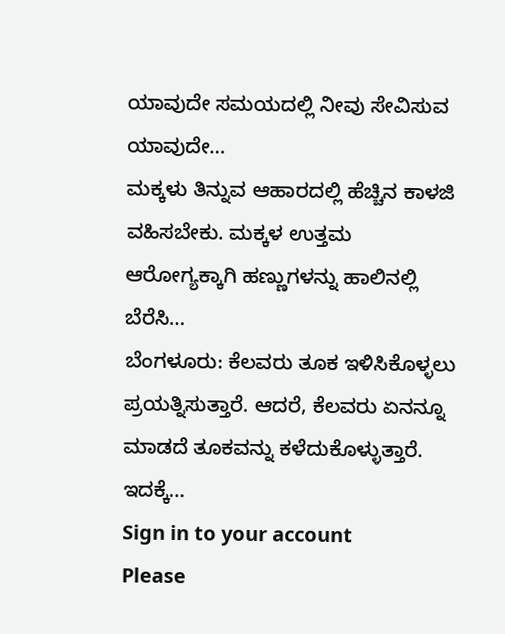ಯಾವುದೇ ಸಮಯದಲ್ಲಿ ನೀವು ಸೇವಿಸುವ ಯಾವುದೇ…
ಮಕ್ಕಳು ತಿನ್ನುವ ಆಹಾರದಲ್ಲಿ ಹೆಚ್ಚಿನ ಕಾಳಜಿ ವಹಿಸಬೇಕು. ಮಕ್ಕಳ ಉತ್ತಮ ಆರೋಗ್ಯಕ್ಕಾಗಿ ಹಣ್ಣುಗಳನ್ನು ಹಾಲಿನಲ್ಲಿ ಬೆರೆಸಿ…
ಬೆಂಗಳೂರು: ಕೆಲವರು ತೂಕ ಇಳಿಸಿಕೊಳ್ಳಲು ಪ್ರಯತ್ನಿಸುತ್ತಾರೆ. ಆದರೆ, ಕೆಲವರು ಏನನ್ನೂ ಮಾಡದೆ ತೂಕವನ್ನು ಕಳೆದುಕೊಳ್ಳುತ್ತಾರೆ. ಇದಕ್ಕೆ…
Sign in to your account
Please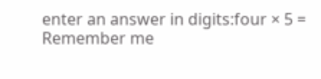enter an answer in digits:four × 5 =
Remember me